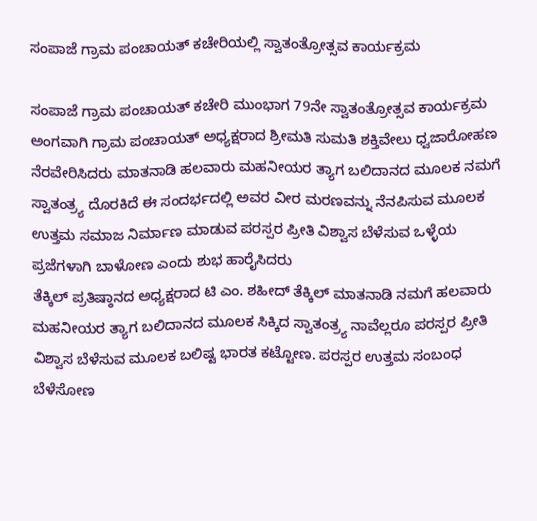ಸಂಪಾಜೆ ಗ್ರಾಮ ಪಂಚಾಯತ್ ಕಚೇರಿಯಲ್ಲಿ ಸ್ವಾತಂತ್ರೋತ್ಸವ ಕಾರ್ಯಕ್ರಮ

ಸಂಪಾಜೆ ಗ್ರಾಮ ಪಂಚಾಯತ್ ಕಚೇರಿ ಮುಂಭಾಗ 79ನೇ ಸ್ವಾತಂತ್ರೋತ್ಸವ ಕಾರ್ಯಕ್ರಮ ಅಂಗವಾಗಿ ಗ್ರಾಮ ಪಂಚಾಯತ್ ಅಧ್ಯಕ್ಷರಾದ ಶ್ರೀಮತಿ ಸುಮತಿ ಶಕ್ತಿವೇಲು ಧ್ವಜಾರೋಹಣ ನೆರವೇರಿಸಿದರು ಮಾತನಾಡಿ ಹಲವಾರು ಮಹನೀಯರ ತ್ಯಾಗ ಬಲಿದಾನದ ಮೂಲಕ ನಮಗೆ ಸ್ವಾತಂತ್ರ್ಯ ದೊರಕಿದೆ ಈ ಸಂದರ್ಭದಲ್ಲಿ ಅವರ ವೀರ ಮರಣವನ್ನು ನೆನಪಿಸುವ ಮೂಲಕ ಉತ್ತಮ ಸಮಾಜ ನಿರ್ಮಾಣ ಮಾಡುವ ಪರಸ್ಪರ ಪ್ರೀತಿ ವಿಶ್ವಾಸ ಬೆಳೆಸುವ ಒಳ್ಳೆಯ ಪ್ರಜೆಗಳಾಗಿ ಬಾಳೋಣ ಎಂದು ಶುಭ ಹಾರೈಸಿದರು
ತೆಕ್ಕಿಲ್ ಪ್ರತಿಷ್ಠಾನದ ಅಧ್ಯಕ್ಷರಾದ ಟಿ ಎಂ. ಶಹೀದ್ ತೆಕ್ಕಿಲ್ ಮಾತನಾಡಿ ನಮಗೆ ಹಲವಾರು ಮಹನೀಯರ ತ್ಯಾಗ ಬಲಿದಾನದ ಮೂಲಕ ಸಿಕ್ಕಿದ ಸ್ವಾತಂತ್ರ್ಯ ನಾವೆಲ್ಲರೂ ಪರಸ್ಪರ ಪ್ರೀತಿ ವಿಶ್ವಾಸ ಬೆಳೆಸುವ ಮೂಲಕ ಬಲಿಷ್ಟ ಭಾರತ ಕಟ್ಟೋಣ. ಪರಸ್ಪರ ಉತ್ತಮ ಸಂಬಂಧ ಬೆಳೆಸೋಣ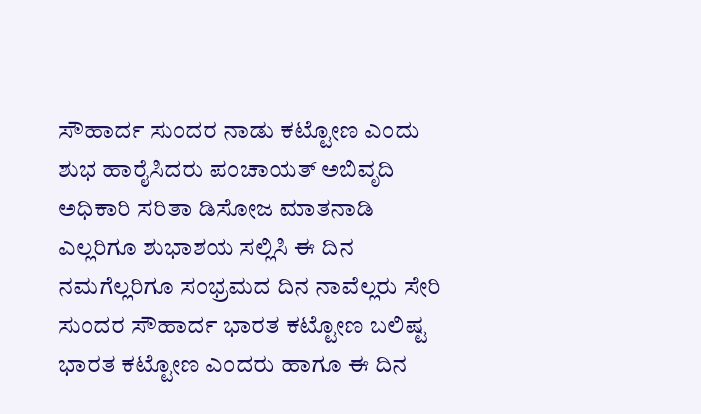ಸೌಹಾರ್ದ ಸುಂದರ ನಾಡು ಕಟ್ಟೋಣ ಎಂದು ಶುಭ ಹಾರೈಸಿದರು ಪಂಚಾಯತ್ ಅಬಿವೃದಿ ಅಧಿಕಾರಿ ಸರಿತಾ ಡಿಸೋಜ ಮಾತನಾಡಿ ಎಲ್ಲರಿಗೂ ಶುಭಾಶಯ ಸಲ್ಲಿಸಿ ಈ ದಿನ ನಮಗೆಲ್ಲರಿಗೂ ಸಂಭ್ರಮದ ದಿನ ನಾವೆಲ್ಲರು ಸೇರಿ ಸುಂದರ ಸೌಹಾರ್ದ ಭಾರತ ಕಟ್ಟೋಣ ಬಲಿಷ್ಟ ಭಾರತ ಕಟ್ಟೋಣ ಎಂದರು ಹಾಗೂ ಈ ದಿನ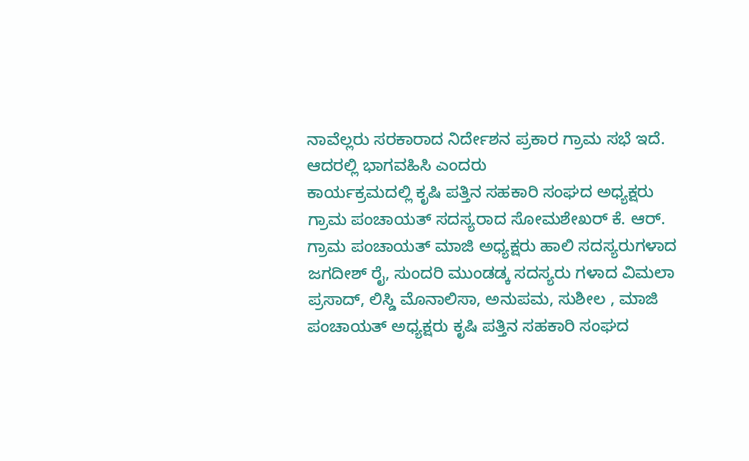ನಾವೆಲ್ಲರು ಸರಕಾರಾದ ನಿರ್ದೇಶನ ಪ್ರಕಾರ ಗ್ರಾಮ ಸಭೆ ಇದೆ. ಆದರಲ್ಲಿ ಭಾಗವಹಿಸಿ ಎಂದರು
ಕಾರ್ಯಕ್ರಮದಲ್ಲಿ ಕೃಷಿ ಪತ್ತಿನ ಸಹಕಾರಿ ಸಂಘದ ಅಧ್ಯಕ್ಷರು ಗ್ರಾಮ ಪಂಚಾಯತ್ ಸದಸ್ಯರಾದ ಸೋಮಶೇಖರ್ ಕೆ. ಆರ್. ಗ್ರಾಮ ಪಂಚಾಯತ್ ಮಾಜಿ ಅಧ್ಯಕ್ಷರು ಹಾಲಿ ಸದಸ್ಯರುಗಳಾದ ಜಗದೀಶ್ ರೈ, ಸುಂದರಿ ಮುಂಡಡ್ಕ ಸದಸ್ಯರು ಗಳಾದ ವಿಮಲಾ ಪ್ರಸಾದ್, ಲಿಸ್ಡಿ ಮೊನಾಲಿಸಾ, ಅನುಪಮ, ಸುಶೀಲ , ಮಾಜಿ ಪಂಚಾಯತ್ ಅಧ್ಯಕ್ಷರು ಕೃಷಿ ಪತ್ತಿನ ಸಹಕಾರಿ ಸಂಘದ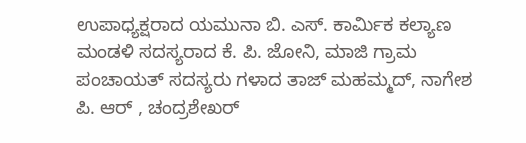ಉಪಾಧ್ಯಕ್ಷರಾದ ಯಮುನಾ ಬಿ. ಎಸ್. ಕಾರ್ಮಿಕ ಕಲ್ಯಾಣ ಮಂಡಳಿ ಸದಸ್ಯರಾದ ಕೆ. ಪಿ. ಜೋನಿ, ಮಾಜಿ ಗ್ರಾಮ ಪಂಚಾಯತ್ ಸದಸ್ಯರು ಗಳಾದ ತಾಜ್ ಮಹಮ್ಮದ್, ನಾಗೇಶ ಪಿ. ಆರ್ , ಚಂದ್ರಶೇಖರ್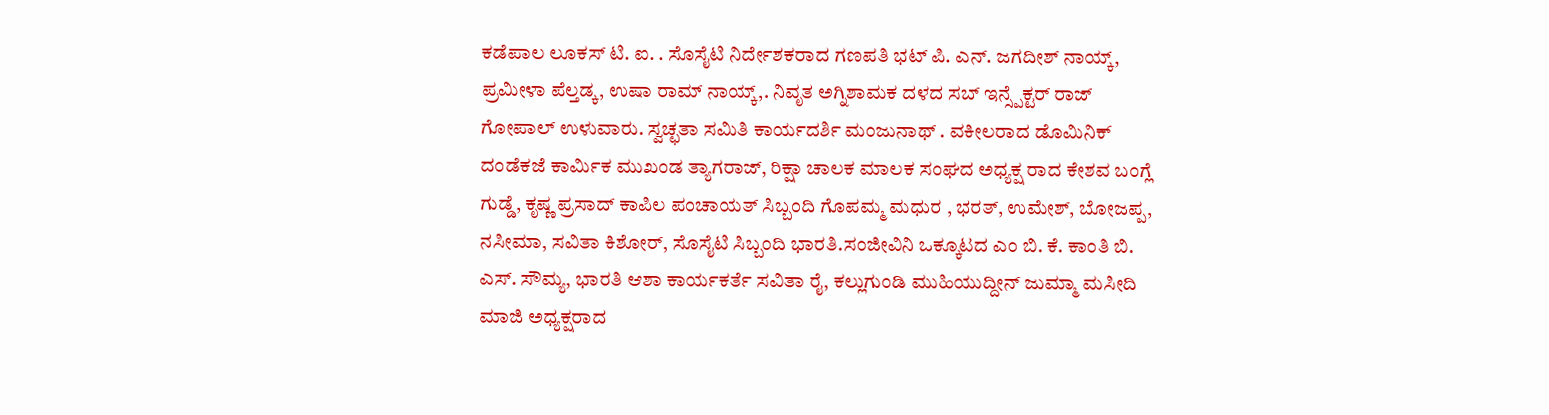ಕಡೆಪಾಲ ಲೂಕಸ್ ಟಿ. ಐ. . ಸೊಸೈಟಿ ನಿರ್ದೇಶಕರಾದ ಗಣಪತಿ ಭಟ್ ಪಿ. ಎನ್. ಜಗದೀಶ್ ನಾಯ್ಕ್, ಪ್ರಮೀಳಾ ಪೆಲ್ತಡ್ಕ, ಉಷಾ ರಾಮ್ ನಾಯ್ಕ್,. ನಿವೃತ ಅಗ್ನಿಶಾಮಕ ದಳದ ಸಬ್ ಇನ್ಸ್ಪೆಕ್ಟರ್ ರಾಜ್ ಗೋಪಾಲ್ ಉಳುವಾರು. ಸ್ವಚ್ಛತಾ ಸಮಿತಿ ಕಾರ್ಯದರ್ಶಿ ಮಂಜುನಾಥ್ . ವಕೀಲರಾದ ಡೊಮಿನಿಕ್ ದಂಡೆಕಜೆ ಕಾರ್ಮಿಕ ಮುಖಂಡ ತ್ಯಾಗರಾಜ್, ರಿಕ್ಷಾ ಚಾಲಕ ಮಾಲಕ ಸಂಘದ ಅಧ್ಯಕ್ಷ ರಾದ ಕೇಶವ ಬಂಗ್ಲೆ ಗುಡ್ಡೆ, ಕೃಷ್ಣ ಪ್ರಸಾದ್ ಕಾಪಿಲ ಪಂಚಾಯತ್ ಸಿಬ್ಬಂದಿ ಗೊಪಮ್ಮ ಮಧುರ , ಭರತ್, ಉಮೇಶ್, ಬೋಜಪ್ಪ, ನಸೀಮಾ, ಸವಿತಾ ಕಿಶೋರ್, ಸೊಸೈಟಿ ಸಿಬ್ಬಂದಿ ಭಾರತಿ.ಸಂಜೀವಿನಿ ಒಕ್ಕೂಟದ ಎಂ ಬಿ. ಕೆ. ಕಾಂತಿ ಬಿ. ಎಸ್. ಸೌಮ್ಯ, ಭಾರತಿ ಆಶಾ ಕಾರ್ಯಕರ್ತೆ ಸವಿತಾ ರೈ, ಕಲ್ಲುಗುಂಡಿ ಮುಹಿಯುದ್ದೀನ್ ಜುಮ್ಮಾ ಮಸೀದಿ ಮಾಜಿ ಅಧ್ಯಕ್ಷರಾದ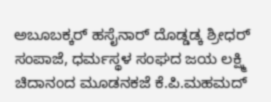ಅಬೂಬಕ್ಕರ್ ಹಸೈನಾರ್ ದೊಡ್ಡಡ್ಕ ಶ್ರೀಧರ್ ಸಂಪಾಜೆ, ಧರ್ಮಸ್ಥಳ ಸಂಘದ ಜಯ ಲಕ್ಷ್ಮಿ ಚಿದಾನಂದ ಮೂಡನಕಜೆ ಕೆ.ಪಿ.ಮಹಮದ್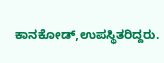ಕಾನಕೋಡ್,ಉಪಸ್ಥಿತರಿದ್ದರು.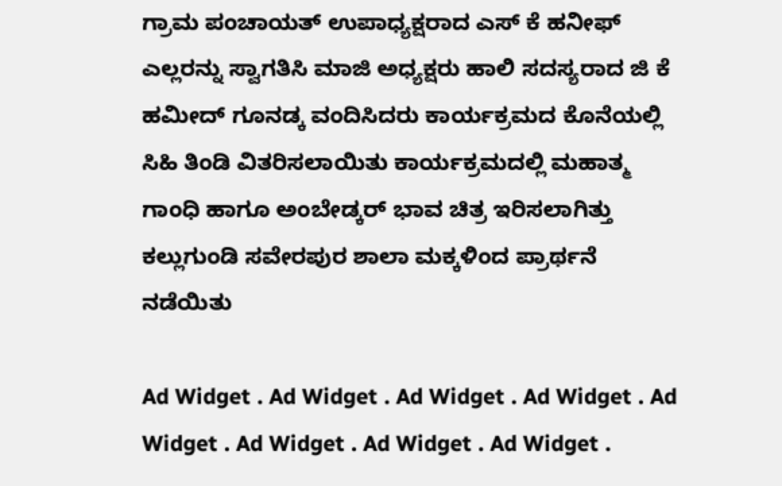ಗ್ರಾಮ ಪಂಚಾಯತ್ ಉಪಾಧ್ಯಕ್ಷರಾದ ಎಸ್ ಕೆ ಹನೀಫ್ ಎಲ್ಲರನ್ನು ಸ್ವಾಗತಿಸಿ ಮಾಜಿ ಅಧ್ಯಕ್ಷರು ಹಾಲಿ ಸದಸ್ಯರಾದ ಜಿ ಕೆ ಹಮೀದ್ ಗೂನಡ್ಕ ವಂದಿಸಿದರು ಕಾರ್ಯಕ್ರಮದ ಕೊನೆಯಲ್ಲಿ ಸಿಹಿ ತಿಂಡಿ ವಿತರಿಸಲಾಯಿತು ಕಾರ್ಯಕ್ರಮದಲ್ಲಿ ಮಹಾತ್ಮ ಗಾಂಧಿ ಹಾಗೂ ಅಂಬೇಡ್ಕರ್ ಭಾವ ಚಿತ್ರ ಇರಿಸಲಾಗಿತ್ತು ಕಲ್ಲುಗುಂಡಿ ಸವೇರಪುರ ಶಾಲಾ ಮಕ್ಕಳಿಂದ ಪ್ರಾರ್ಥನೆ ನಡೆಯಿತು

Ad Widget . Ad Widget . Ad Widget . Ad Widget . Ad Widget . Ad Widget . Ad Widget . Ad Widget .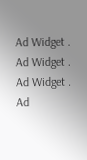Ad Widget . Ad Widget . Ad Widget . Ad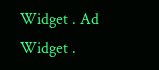Widget . Ad Widget .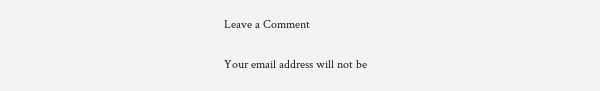Leave a Comment

Your email address will not be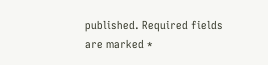published. Required fields are marked *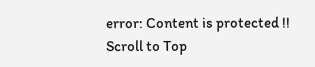error: Content is protected !!
Scroll to Top